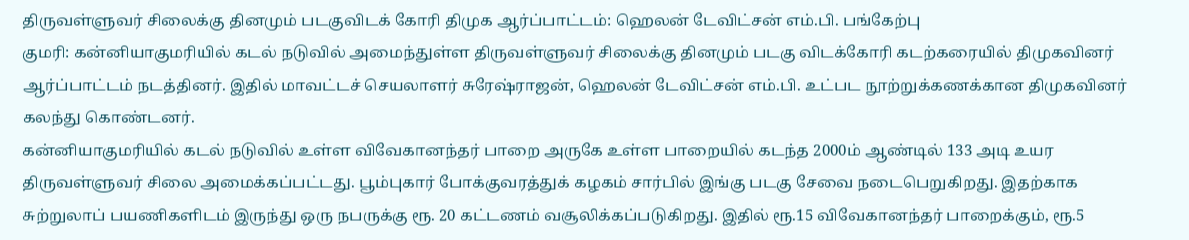திருவள்ளுவர் சிலைக்கு தினமும் படகுவிடக் கோரி திமுக ஆர்ப்பாட்டம்: ஹெலன் டேவிட்சன் எம்.பி. பங்கேற்பு
குமரி: கன்னியாகுமரியில் கடல் நடுவில் அமைந்துள்ள திருவள்ளுவர் சிலைக்கு தினமும் படகு விடக்கோரி கடற்கரையில் திமுகவினர் ஆர்ப்பாட்டம் நடத்தினர். இதில் மாவட்டச் செயலாளர் சுரேஷ்ராஜன், ஹெலன் டேவிட்சன் எம்.பி. உட்பட நூற்றுக்கணக்கான திமுகவினர் கலந்து கொண்டனர்.
கன்னியாகுமரியில் கடல் நடுவில் உள்ள விவேகானந்தர் பாறை அருகே உள்ள பாறையில் கடந்த 2000ம் ஆண்டில் 133 அடி உயர திருவள்ளுவர் சிலை அமைக்கப்பட்டது. பூம்புகார் போக்குவரத்துக் கழகம் சார்பில் இங்கு படகு சேவை நடைபெறுகிறது. இதற்காக சுற்றுலாப் பயணிகளிடம் இருந்து ஒரு நபருக்கு ரூ. 20 கட்டணம் வசூலிக்கப்படுகிறது. இதில் ரூ.15 விவேகானந்தர் பாறைக்கும், ரூ.5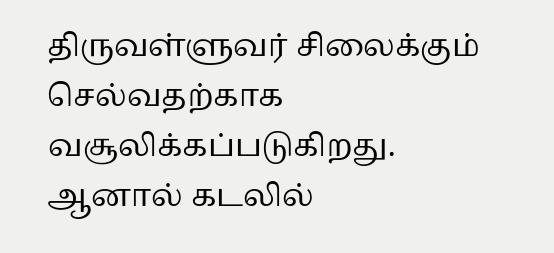திருவள்ளுவர் சிலைக்கும் செல்வதற்காக வசூலிக்கப்படுகிறது.
ஆனால் கடலில்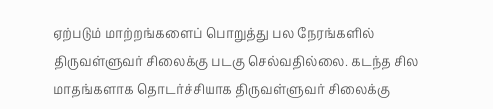ஏற்படும் மாற்றங்களைப் பொறுத்து பல நேரங்களில் திருவள்ளுவர் சிலைக்கு படகு செல்வதில்லை. கடந்த சில மாதங்களாக தொடர்ச்சியாக திருவள்ளுவர் சிலைக்கு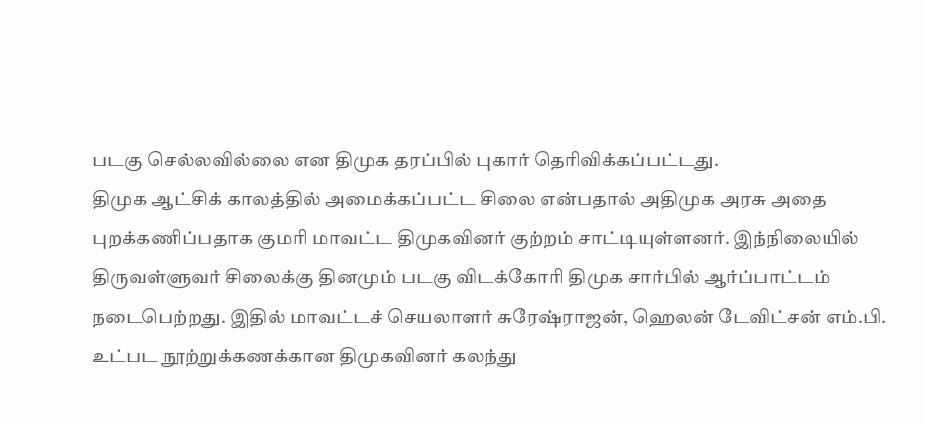படகு செல்லவில்லை என திமுக தரப்பில் புகார் தெரிவிக்கப்பட்டது.
திமுக ஆட்சிக் காலத்தில் அமைக்கப்பட்ட சிலை என்பதால் அதிமுக அரசு அதை புறக்கணிப்பதாக குமரி மாவட்ட திமுகவினர் குற்றம் சாட்டியுள்ளனர். இந்நிலையில் திருவள்ளுவர் சிலைக்கு தினமும் படகு விடக்கோரி திமுக சார்பில் ஆர்ப்பாட்டம் நடைபெற்றது. இதில் மாவட்டச் செயலாளர் சுரேஷ்ராஜன், ஹெலன் டேவிட்சன் எம்.பி. உட்பட நூற்றுக்கணக்கான திமுகவினர் கலந்து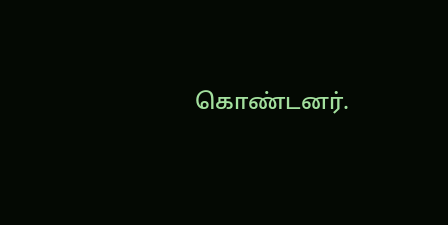கொண்டனர்.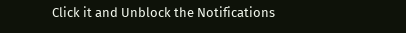Click it and Unblock the Notifications